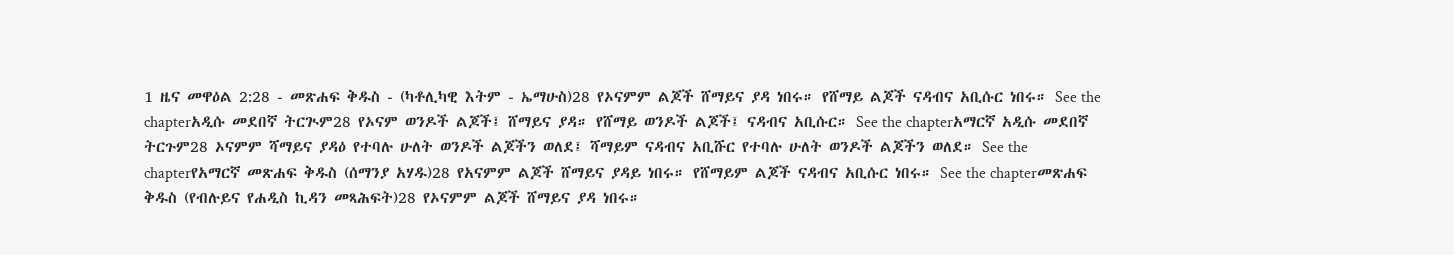1 ዜና መዋዕል 2:28 - መጽሐፍ ቅዱስ - (ካቶሊካዊ እትም - ኤማሁስ)28 የኦናምም ልጆች ሸማይና ያዳ ነበሩ። የሸማይ ልጆች ናዳብና አቢሱር ነበሩ። See the chapterአዲሱ መደበኛ ትርጒም28 የኦናም ወንዶች ልጆች፤ ሸማይና ያዳ። የሸማይ ወንዶች ልጆች፤ ናዳብና አቢሱር። See the chapterአማርኛ አዲሱ መደበኛ ትርጉም28 ኦናምም ሻማይና ያዳዕ የተባሉ ሁለት ወንዶች ልጆችን ወለደ፤ ሻማይም ናዳብና አቢሹር የተባሉ ሁለት ወንዶች ልጆችን ወለደ። See the chapterየአማርኛ መጽሐፍ ቅዱስ (ሰማንያ አሃዱ)28 የአናምም ልጆች ሸማይና ያዳይ ነበሩ። የሸማይም ልጆች ናዳብና አቢሱር ነበሩ። See the chapterመጽሐፍ ቅዱስ (የብሉይና የሐዲስ ኪዳን መጻሕፍት)28 የኦናምም ልጆች ሸማይና ያዳ ነበሩ።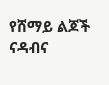የሸማይ ልጆች ናዳብና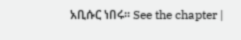አቢሱር ነበሩ። See the chapter |